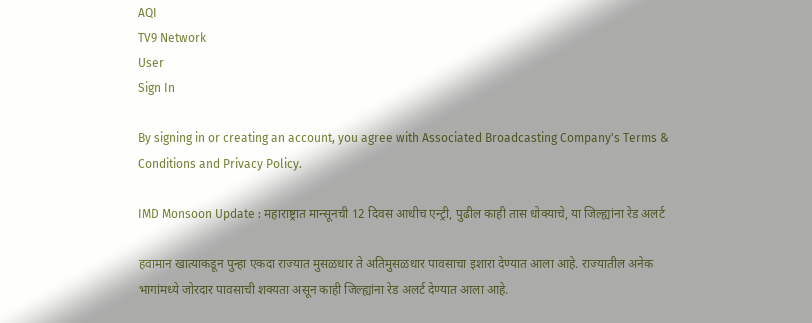AQI
TV9 Network
User
Sign In

By signing in or creating an account, you agree with Associated Broadcasting Company's Terms & Conditions and Privacy Policy.

IMD Monsoon Update : महाराष्ट्रात मान्सूनची 12 दिवस आधीच एन्ट्री, पुढील काही तास धोक्याचे, या जिल्ह्यांना रेड अलर्ट

हवामान खात्याकडून पुन्हा एकदा राज्यात मुसळधार ते अतिमुसळधार पावसाचा इशारा देण्यात आला आहे. राज्यातील अनेक भागांमध्ये जोरदार पावसाची शक्यता असून काही जिल्ह्यांना रेड अलर्ट देण्यात आला आहे.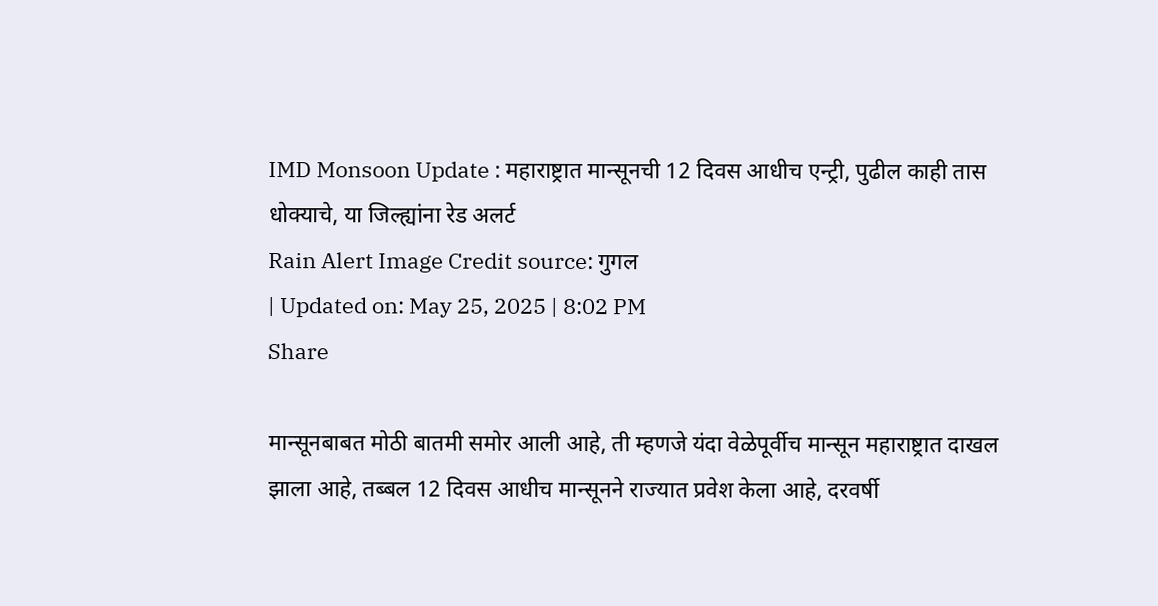IMD Monsoon Update : महाराष्ट्रात मान्सूनची 12 दिवस आधीच एन्ट्री, पुढील काही तास धोक्याचे, या जिल्ह्यांना रेड अलर्ट
Rain Alert Image Credit source: गुगल
| Updated on: May 25, 2025 | 8:02 PM
Share

मान्सूनबाबत मोठी बातमी समोर आली आहे, ती म्हणजे यंदा वेळेपूर्वीच मान्सून महाराष्ट्रात दाखल झाला आहे, तब्बल 12 दिवस आधीच मान्सूनने राज्यात प्रवेश केला आहे, दरवर्षी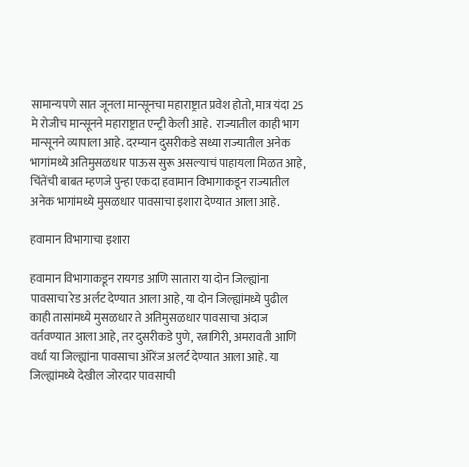सामान्यपणे सात जूनला मान्सूनचा महाराष्ट्रात प्रवेश होतो, मात्र यंदा 25 मे रोजीच मान्सूनने महाराष्ट्रात एन्ट्री केली आहे.  राज्यातील काही भाग मान्सूनने व्यापाला आहे. दरम्यान दुसरीकडे सध्या राज्यातील अनेक भागांमध्ये अतिमुसळधार पाऊस सुरू असल्याचं पाहायला मिळत आहे, चिंतेंची बाबत म्हणजे पुन्हा एकदा हवामान विभागाकडून राज्यातील अनेक भागांमध्ये मुसळधार पावसाचा इशारा देण्यात आला आहे.

हवामान विभागाचा इशारा

हवामान विभागाकडून रायगड आणि सातारा या दोन जिल्ह्यांना पावसाचा रेड अर्लट देण्यात आला आहे, या दोन जिल्ह्यांमध्ये पुढील काही तासांमध्ये मुसळधार ते अतिमुसळधार पावसाचा अंदाज वर्तवण्यात आला आहे, तर दुसरीकडे पुणे, रत्नागिरी, अमरावती आणि वर्धा या जिल्ह्यांना पावसाचा ऑरेंज अलर्ट देण्यात आला आहे. या जिल्ह्यांमध्ये देखील जोरदार पावसाची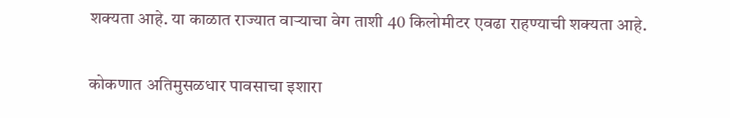शक्यता आहे. या काळात राज्यात वाऱ्याचा वेग ताशी 40 किलोमीटर एवढा राहण्याची शक्यता आहे.

कोकणात अतिमुसळधार पावसाचा इशारा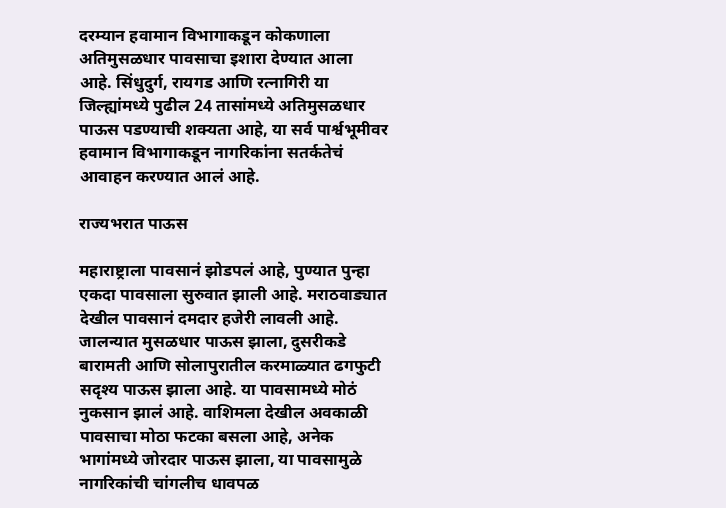दरम्यान हवामान विभागाकडून कोकणाला अतिमुसळधार पावसाचा इशारा देण्यात आला आहे. सिंधुदुर्ग, रायगड आणि रत्नागिरी या जिल्ह्यांमध्ये पुढील 24 तासांमध्ये अतिमुसळधार पाऊस पडण्याची शक्यता आहे, या सर्व पार्श्वभूमीवर हवामान विभागाकडून नागरिकांना सतर्कतेचं आवाहन करण्यात आलं आहे.

राज्यभरात पाऊस

महाराष्ट्राला पावसानं झोडपलं आहे, पुण्यात पुन्हा एकदा पावसाला सुरुवात झाली आहे. मराठवाड्यात देखील पावसानं दमदार हजेरी लावली आहे. जालन्यात मुसळधार पाऊस झाला, दुसरीकडे बारामती आणि सोलापुरातील करमाळ्यात ढगफुटी सदृश्य पाऊस झाला आहे. या पावसामध्ये मोठं नुकसान झालं आहे. वाशिमला देखील अवकाळी पावसाचा मोठा फटका बसला आहे, अनेक भागांमध्ये जोरदार पाऊस झाला, या पावसामुळे नागरिकांची चांगलीच धावपळ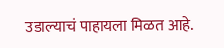उडाल्याचं पाहायला मिळत आहे.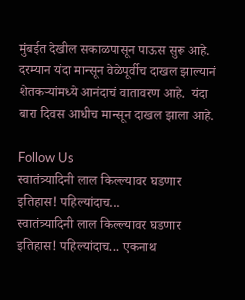मुंबईत देखील सकाळपासून पाऊस सुरू आहे. दरम्यान यंदा मान्सून वेळेपूर्वीच दाखल झाल्यानं शेतकऱ्यांमध्ये आनंदाचं वातावरण आहे.  यंदा बारा दिवस आधीच मान्सून दाखल झाला आहे.

Follow Us
स्वातंत्र्यादिनी लाल किल्ल्यावर घडणार इतिहास! पहिल्यांदाच...
स्वातंत्र्यादिनी लाल किल्ल्यावर घडणार इतिहास! पहिल्यांदाच... एकनाथ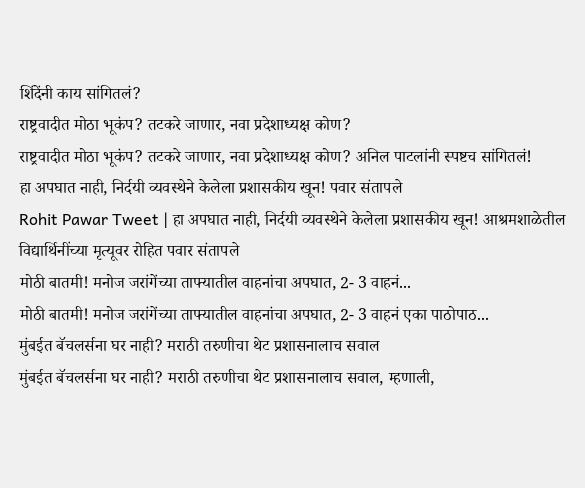शिंदेंनी काय सांगितलं?
राष्ट्रवादीत मोठा भूकंप? तटकरे जाणार, नवा प्रदेशाध्यक्ष कोण?
राष्ट्रवादीत मोठा भूकंप? तटकरे जाणार, नवा प्रदेशाध्यक्ष कोण? अनिल पाटलांनी स्पष्टच सांगितलं!
हा अपघात नाही, निर्दयी व्यवस्थेने केलेला प्रशासकीय खून! पवार संतापले
Rohit Pawar Tweet | हा अपघात नाही, निर्दयी व्यवस्थेने केलेला प्रशासकीय खून! आश्रमशाळेतील विद्यार्थिनींच्या मृत्यूवर रोहित पवार संतापले
मोठी बातमी! मनोज जरांगेंच्या ताफ्यातील वाहनांचा अपघात, 2- 3 वाहनं...
मोठी बातमी! मनोज जरांगेंच्या ताफ्यातील वाहनांचा अपघात, 2- 3 वाहनं एका पाठोपाठ...
मुंबईत बॅचलर्सना घर नाही? मराठी तरुणीचा थेट प्रशासनालाच सवाल
मुंबईत बॅचलर्सना घर नाही? मराठी तरुणीचा थेट प्रशासनालाच सवाल, म्हणाली,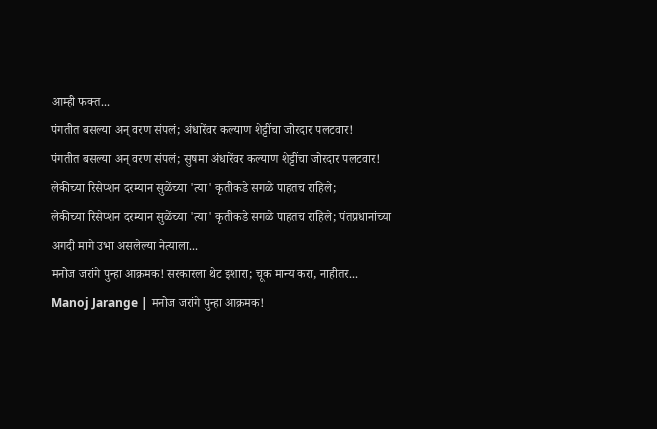आम्ही फक्त...
पंगतीत बसल्या अन् वरण संपलं; अंधारेंवर कल्याण शेट्टींचा जोरदार पलटवार!
पंगतीत बसल्या अन् वरण संपलं; सुषमा अंधारेंवर कल्याण शेट्टींचा जोरदार पलटवार!
लेकीच्या रिसेप्शन दरम्यान सुळेंच्या 'त्या' कृतीकडे सगळे पाहतच राहिले;
लेकीच्या रिसेप्शन दरम्यान सुळेंच्या 'त्या' कृतीकडे सगळे पाहतच राहिले; पंतप्रधानांच्या अगदी मागे उभा असलेल्या नेत्याला...
मनोज जरांगे पुन्हा आक्रमक! सरकारला थेट इशारा; चूक मान्य करा, नाहीतर...
Manoj Jarange | मनोज जरांगे पुन्हा आक्रमक!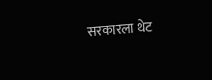सरकारला थेट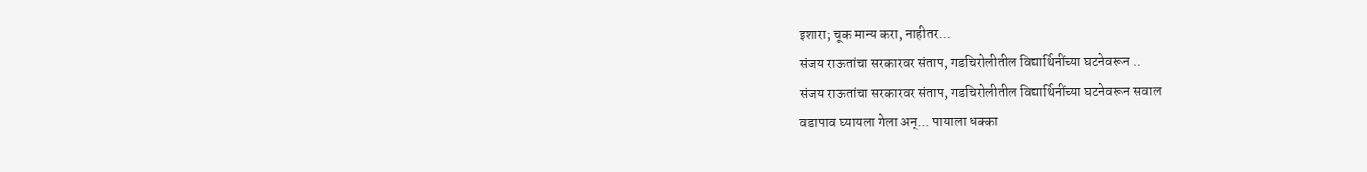इशारा; चूक मान्य करा, नाहीतर...
संजय राऊतांचा सरकारवर संताप, गडचिरोलीतील विद्यार्थिनींच्या घटनेवरून ..
संजय राऊतांचा सरकारवर संताप, गडचिरोलीतील विद्यार्थिनींच्या घटनेवरून सवाल
वडापाव घ्यायला गेला अन्... पायाला धक्का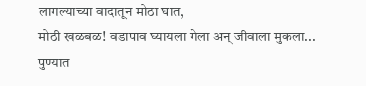लागल्याच्या वादातून मोठा घात,
मोठी खळबळ! वडापाव घ्यायला गेला अन् जीवाला मुकला... पुण्यात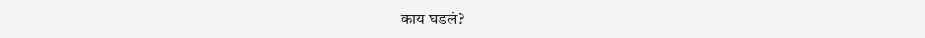काय घडलं?